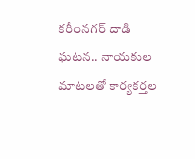కరీంనగర్ దాడి ఘటన.. నాయకుల మాటలతో కార్యకర్తల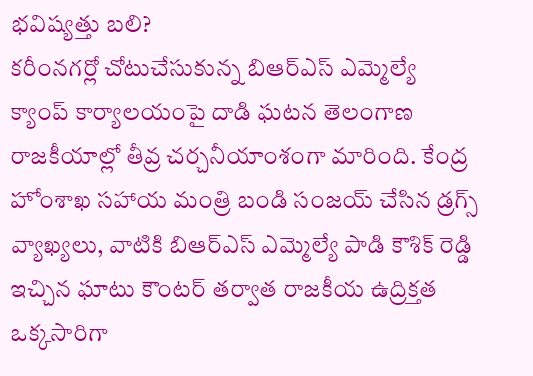భవిష్యత్తు బలి?
కరీంనగర్లో చోటుచేసుకున్న బిఆర్ఎస్ ఎమ్మెల్యే క్యాంప్ కార్యాలయంపై దాడి ఘటన తెలంగాణ రాజకీయాల్లో తీవ్ర చర్చనీయాంశంగా మారింది. కేంద్ర హోంశాఖ సహాయ మంత్రి బండి సంజయ్ చేసిన డ్రగ్స్ వ్యాఖ్యలు, వాటికి బిఆర్ఎస్ ఎమ్మెల్యే పాడి కౌశిక్ రెడ్డి ఇచ్చిన ఘాటు కౌంటర్ తర్వాత రాజకీయ ఉద్రిక్తత ఒక్కసారిగా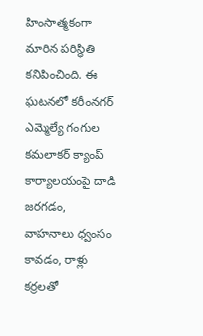హింసాత్మకంగా మారిన పరిస్థితి కనిపించింది. ఈ ఘటనలో కరీంనగర్ ఎమ్మెల్యే గంగుల కమలాకర్ క్యాంప్ కార్యాలయంపై దాడి జరగడం, వాహనాలు ధ్వంసం కావడం, రాళ్లు కర్రలతో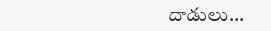దాడులు…